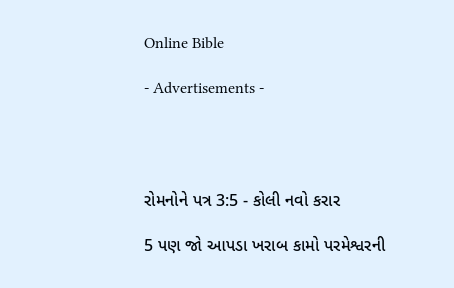Online Bible

- Advertisements -




રોમનોને પત્ર 3:5 - કોલી નવો કરાર

5 પણ જો આપડા ખરાબ કામો પરમેશ્વરની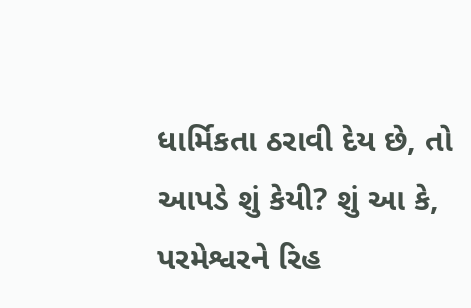ધાર્મિકતા ઠરાવી દેય છે, તો આપડે શું કેયી? શું આ કે, પરમેશ્વરને રિહ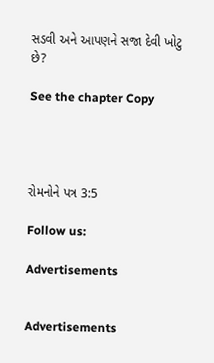સડવી અને આપણને સજા દેવી ખોટુ છે?

See the chapter Copy




રોમનોને પત્ર 3:5

Follow us:

Advertisements


Advertisements